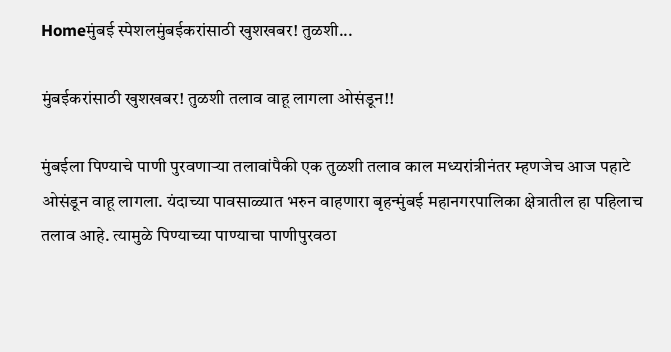Homeमुंबई स्पेशलमुंबईकरांसाठी खुशखबर! तुळशी...

मुंबईकरांसाठी खुशखबर! तुळशी तलाव वाहू लागला ओसंडून!!

मुंबईला पिण्याचे पाणी पुरवणाऱ्या तलावांपैकी एक तुळशी तलाव काल मध्यरांत्रीनंतर म्हणजेच आज पहाटे ओसंडून वाहू लागला. यंदाच्या पावसाळ्यात भरुन वाहणारा बृहन्मुंबई महानगरपालिका क्षेत्रातील हा पहिलाच तलाव आहे. त्यामुळे पिण्याच्या पाण्याचा पाणीपुरवठा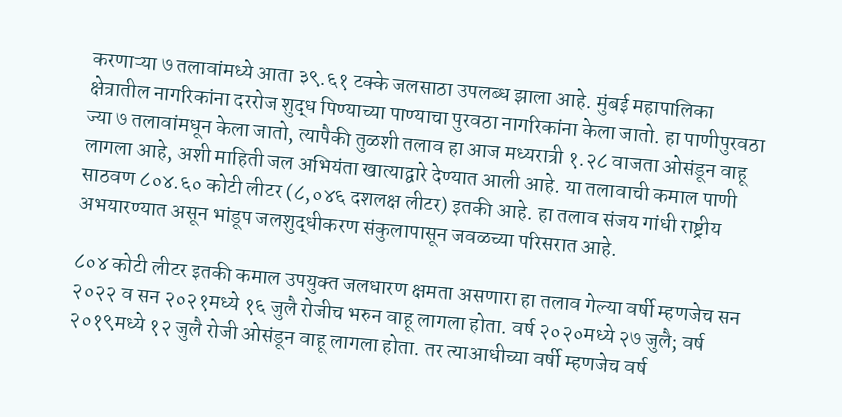करणाऱ्या ७ तलावांमध्ये आता ३९.६१ टक्के जलसाठा उपलब्ध झाला आहे. मुंबई महापालिका क्षेत्रातील नागरिकांना दररोज शुद्ध पिण्याच्या पाण्याचा पुरवठा नागरिकांना केला जातो. हा पाणीपुरवठा ज्या ७ तलावांमधून केला जातो, त्यापैकी तुळशी तलाव हा आज मध्यरात्री १.२८ वाजता ओसंडून वाहू लागला आहे, अशी माहिती जल अभियंता खात्याद्वारे देण्यात आली आहे. या तलावाची कमाल पाणी साठवण ८०४.६० कोटी लीटर (८,०४६ दशलक्ष लीटर) इतकी आहे. हा तलाव संजय गांधी राष्ट्रीय अभयारण्यात असून भांडूप जलशुद्धीकरण संकुलापासून जवळच्या परिसरात आहे.

८०४ कोटी लीटर इतकी कमाल उपयुक्‍त जलधारण क्षमता असणारा हा तलाव गेल्या वर्षी म्हणजेच सन २०२२ व सन २०२१मध्ये १६ जुलै रोजीच भरुन वाहू लागला होता. वर्ष २०२०मध्ये २७ जुलै; वर्ष २०१९मध्ये १२ जुलै रोजी ओसंडून वाहू लागला होता. तर त्‍याआधीच्‍या वर्षी म्‍हणजेच वर्ष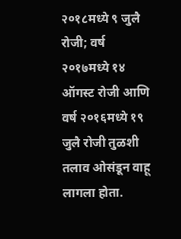२०१८मध्‍ये ९ जुलै रोजी; वर्ष २०१७मध्‍ये १४ ऑगस्‍ट रोजी आणि वर्ष २०१६मध्‍ये १९ जुलै रोजी तुळशी तलाव ओसंडून वाहू लागला होता.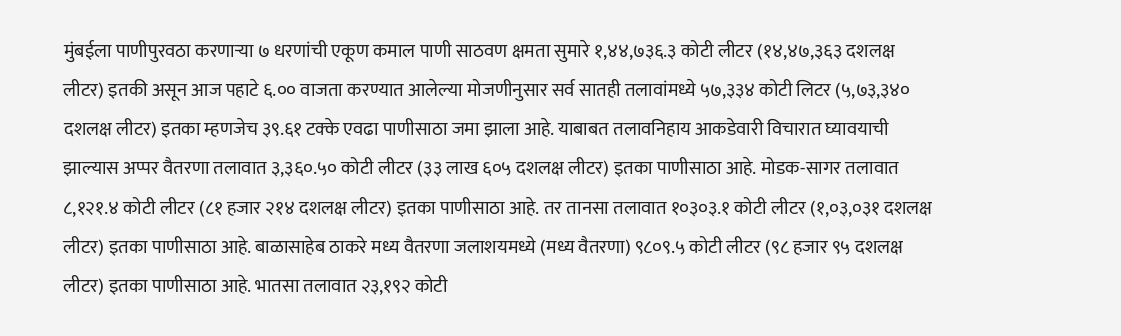मुंबईला पाणीपुरवठा करणाऱ्या ७ धरणांची एकूण कमाल पाणी साठवण क्षमता सुमारे १,४४,७३६.३ कोटी लीटर (१४,४७,३६३ दशलक्ष लीटर) इतकी असून आज पहाटे ६.०० वाजता करण्यात आलेल्या मोजणीनुसार सर्व सातही तलावांमध्ये ५७,३३४ कोटी लिटर (५,७३,३४० दशलक्ष लीटर) इतका म्हणजेच ३९.६१ टक्‍के एवढा पाणीसाठा जमा झाला आहे. याबाबत तलावनिहाय आकडेवारी विचारात घ्यावयाची झाल्यास अप्पर वैतरणा तलावात ३,३६०.५० कोटी लीटर (३३ लाख ६०५ दशलक्ष लीटर) इतका पाणीसाठा आहे. मोडक-सागर तलावात ८,१२१.४ कोटी लीटर (८१ हजार २१४ दशलक्ष लीटर) इतका पाणीसाठा आहे. तर तानसा तलावात १०३०३.१ कोटी लीटर (१,०३,०३१ दशलक्ष लीटर) इतका पाणीसाठा आहे. बाळासाहेब ठाकरे मध्य वैतरणा जलाशयमध्ये (मध्य वैतरणा) ९८०९.५ कोटी लीटर (९८ हजार ९५ दशलक्ष लीटर) इतका पाणीसाठा आहे. भातसा तलावात २३,१९२ कोटी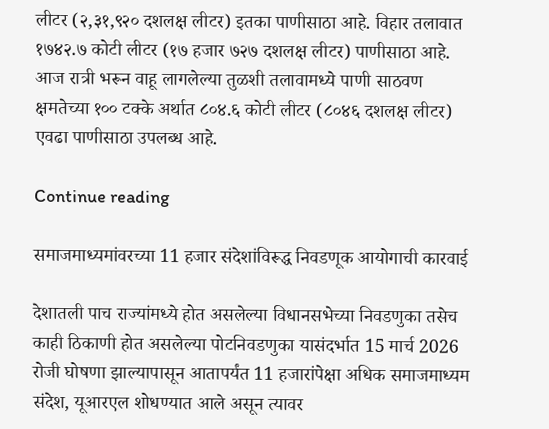लीटर (२,३१,९२० दशलक्ष लीटर) इतका पाणीसाठा आहे. विहार तलावात १७४२.७ कोटी लीटर (१७ हजार ७२७ दशलक्ष लीटर) पाणीसाठा आहे. आज रात्री भरून वाहू लागलेल्या तुळशी तलावामध्ये पाणी साठवण क्षमतेच्या १०० टक्के अर्थात ८०४.६ कोटी लीटर (८०४६ दशलक्ष लीटर) एवढा पाणीसाठा उपलब्ध आहे.

Continue reading

समाजमाध्यमांवरच्या 11 हजार संदेशांविरूद्ध निवडणूक आयोगाची कारवाई

देशातली पाच राज्यांमध्ये होत असलेल्या विधानसभेच्या निवडणुका तसेच काही ठिकाणी होत असलेल्या पोटनिवडणुका यासंदर्भात 15 मार्च 2026 रोजी घोषणा झाल्यापासून आतापर्यंत 11 हजारांपेक्षा अधिक समाजमाध्यम संदेश, यूआरएल शोधण्यात आले असून त्यावर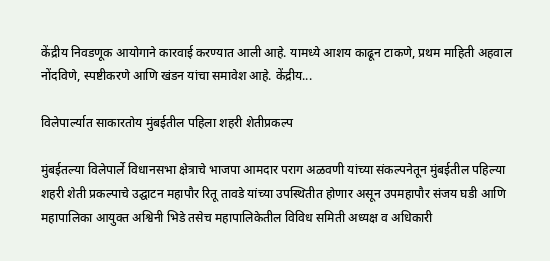केंद्रीय निवडणूक आयोगाने कारवाई करण्यात आली आहे. यामध्ये आशय काढून टाकणे, प्रथम माहिती अहवाल नोंदविणे, स्पष्टीकरणे आणि खंडन यांचा समावेश आहे. केंद्रीय...

विलेपार्ल्यात साकारतोय मुंबईतील पहिला शहरी शेतीप्रकल्प

मुंबईतल्या विलेपार्ले विधानसभा क्षेत्राचे भाजपा आमदार पराग अळवणी यांच्या संकल्पनेतून मुंबईतील पहिल्या शहरी शेती प्रकल्पाचे उद्घाटन महापौर रितू तावडे यांच्या उपस्थितीत होणार असून उपमहापौर संजय घडी आणि महापालिका आयुक्त अश्विनी भिडे तसेच महापालिकेतील विविध समिती अध्यक्ष व अधिकारी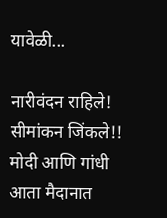यावेळी...

नारीवंदन राहिले! सीमांकन जिंकले!! मोदी आणि गांधी आता मैदानात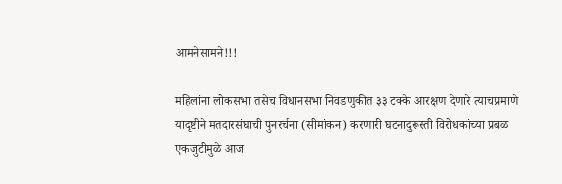आमनेसामने!!!

महिलांना लोकसभा तसेच विधानसभा निवडणुकीत ३३ टक्के आरक्षण देणारे त्याचप्रमाणे यादृष्टीने मतदारसंघाची पुनरर्चना (सीमांकन) करणारी घटनादुरूस्ती विरोधकांच्या प्रबळ एकजुटीमुळे आज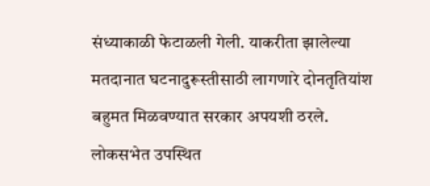संध्याकाळी फेटाळली गेली. याकरीता झालेल्या मतदानात घटनादुरूस्तीसाठी लागणारे दोनतृतियांश बहुमत मिळवण्यात सरकार अपयशी ठरले. लोकसभेत उपस्थित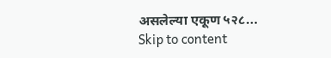असलेल्या एकूण ५२८...
Skip to content